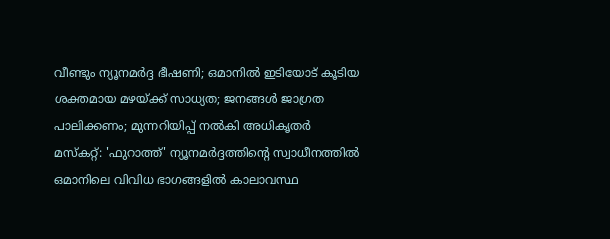വീണ്ടും ന്യൂനമർദ്ദ ഭീഷണി; ഒമാനിൽ ഇടിയോട് കൂടിയ ശക്തമായ മഴയ്ക്ക് സാധ്യത; ജനങ്ങൾ ജാഗ്രത പാലിക്കണം; മുന്നറിയിപ്പ് നൽകി അധികൃതർ
മസ്കറ്റ്: 'ഫുറാത്ത്' ന്യൂനമർദ്ദത്തിന്റെ സ്വാധീനത്തിൽ ഒമാനിലെ വിവിധ ഭാഗങ്ങളിൽ കാലാവസ്ഥ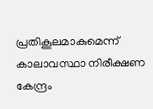പ്രതികൂലമാകുമെന്ന് കാലാവസ്ഥാ നിരീക്ഷണ കേന്ദ്രം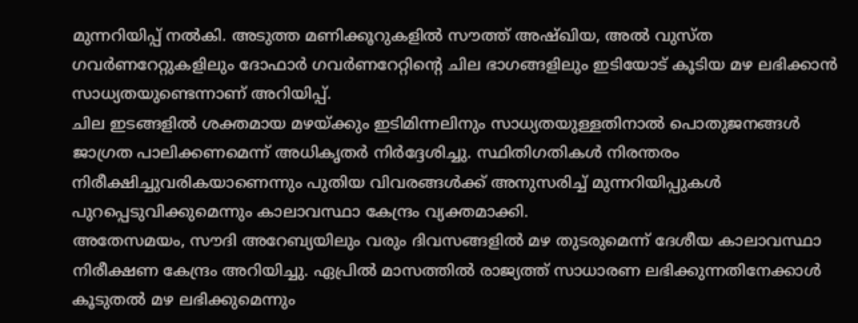മുന്നറിയിപ്പ് നൽകി. അടുത്ത മണിക്കൂറുകളിൽ സൗത്ത് അഷ്ഖിയ, അൽ വുസ്ത ഗവർണറേറ്റുകളിലും ദോഫാർ ഗവർണറേറ്റിന്റെ ചില ഭാഗങ്ങളിലും ഇടിയോട് കൂടിയ മഴ ലഭിക്കാൻ സാധ്യതയുണ്ടെന്നാണ് അറിയിപ്പ്.
ചില ഇടങ്ങളിൽ ശക്തമായ മഴയ്ക്കും ഇടിമിന്നലിനും സാധ്യതയുള്ളതിനാൽ പൊതുജനങ്ങൾ ജാഗ്രത പാലിക്കണമെന്ന് അധികൃതർ നിർദ്ദേശിച്ചു. സ്ഥിതിഗതികൾ നിരന്തരം നിരീക്ഷിച്ചുവരികയാണെന്നും പുതിയ വിവരങ്ങൾക്ക് അനുസരിച്ച് മുന്നറിയിപ്പുകൾ പുറപ്പെടുവിക്കുമെന്നും കാലാവസ്ഥാ കേന്ദ്രം വ്യക്തമാക്കി.
അതേസമയം, സൗദി അറേബ്യയിലും വരും ദിവസങ്ങളിൽ മഴ തുടരുമെന്ന് ദേശീയ കാലാവസ്ഥാ നിരീക്ഷണ കേന്ദ്രം അറിയിച്ചു. ഏപ്രിൽ മാസത്തിൽ രാജ്യത്ത് സാധാരണ ലഭിക്കുന്നതിനേക്കാൾ കൂടുതൽ മഴ ലഭിക്കുമെന്നും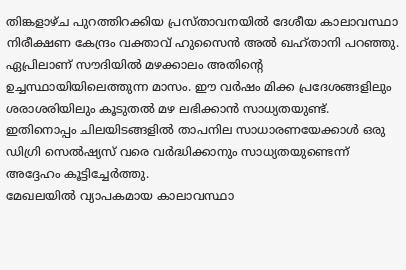തിങ്കളാഴ്ച പുറത്തിറക്കിയ പ്രസ്താവനയിൽ ദേശീയ കാലാവസ്ഥാ നിരീക്ഷണ കേന്ദ്രം വക്താവ് ഹുസൈൻ അൽ ഖഹ്താനി പറഞ്ഞു.
ഏപ്രിലാണ് സൗദിയിൽ മഴക്കാലം അതിന്റെ ഉച്ചസ്ഥായിയിലെത്തുന്ന മാസം. ഈ വർഷം മിക്ക പ്രദേശങ്ങളിലും ശരാശരിയിലും കൂടുതൽ മഴ ലഭിക്കാൻ സാധ്യതയുണ്ട്. ഇതിനൊപ്പം ചിലയിടങ്ങളിൽ താപനില സാധാരണയേക്കാൾ ഒരു ഡിഗ്രി സെൽഷ്യസ് വരെ വർദ്ധിക്കാനും സാധ്യതയുണ്ടെന്ന് അദ്ദേഹം കൂട്ടിച്ചേർത്തു.
മേഖലയിൽ വ്യാപകമായ കാലാവസ്ഥാ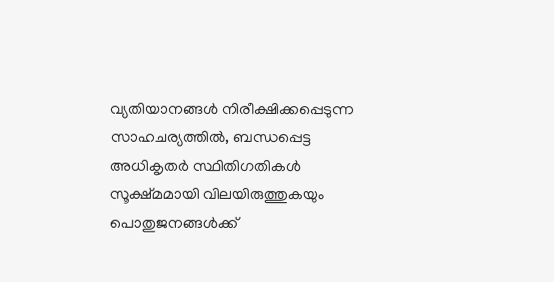വ്യതിയാനങ്ങൾ നിരീക്ഷിക്കപ്പെടുന്ന സാഹചര്യത്തിൽ, ബന്ധപ്പെട്ട അധികൃതർ സ്ഥിതിഗതികൾ സൂക്ഷ്മമായി വിലയിരുത്തുകയും പൊതുജനങ്ങൾക്ക്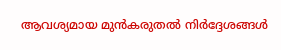ആവശ്യമായ മുൻകരുതൽ നിർദ്ദേശങ്ങൾ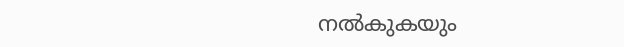നൽകുകയും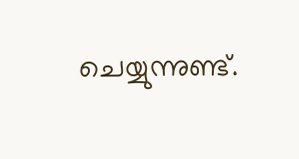ചെയ്യുന്നുണ്ട്.